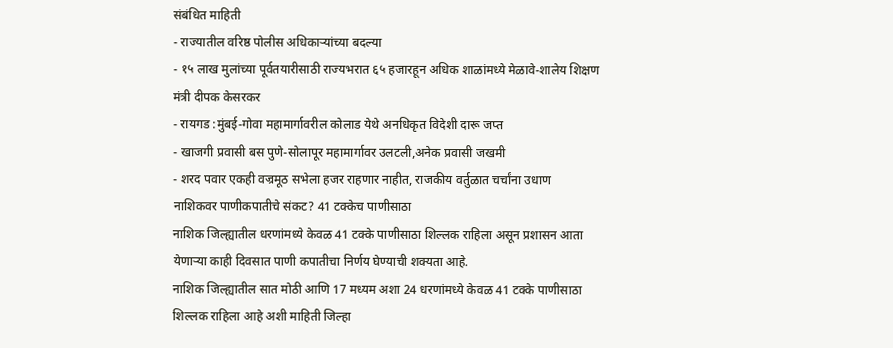संबंधित माहिती
- राज्यातील वरिष्ठ पोलीस अधिकाऱ्यांच्या बदल्या
- १५ लाख मुलांच्या पूर्वतयारीसाठी राज्यभरात ६५ हजारहून अधिक शाळांमध्ये मेळावे-शालेय शिक्षण मंत्री दीपक केसरकर
- रायगड :मुंबई-गोवा महामार्गावरील कोलाड येथे अनधिकृत विदेशी दारू जप्त
- खाजगी प्रवासी बस पुणे-सोलापूर महामार्गावर उलटली,अनेक प्रवासी जखमी
- शरद पवार एकही वज्रमूठ सभेला हजर राहणार नाहीत, राजकीय वर्तुळात चर्चांना उधाण
नाशिकवर पाणीकपातीचे संकट? 41 टक्केच पाणीसाठा
नाशिक जिल्ह्यातील धरणांमध्ये केवळ 41 टक्के पाणीसाठा शिल्लक राहिला असून प्रशासन आता येणाऱ्या काही दिवसात पाणी कपातीचा निर्णय घेण्याची शक्यता आहे.
नाशिक जिल्ह्यातील सात मोठी आणि 17 मध्यम अशा 24 धरणांमध्ये केवळ 41 टक्के पाणीसाठा शिल्लक राहिला आहे अशी माहिती जिल्हा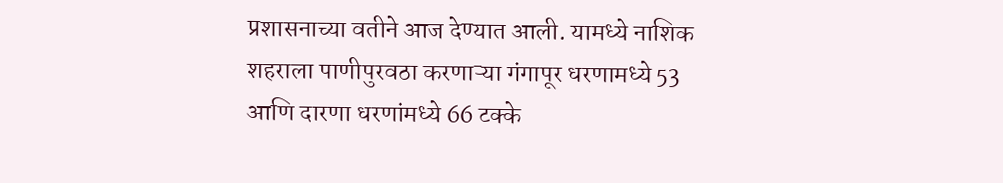प्रशासनाच्या वतीने आज देण्यात आली. यामध्ये नाशिक शहराला पाणीपुरवठा करणाऱ्या गंगापूर धरणामध्ये 53 आणि दारणा धरणांमध्ये 66 टक्के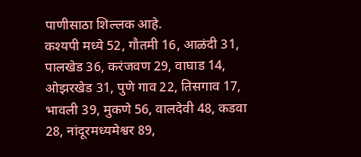पाणीसाठा शिल्लक आहे.
कश्यपी मध्ये 52, गौतमी 16, आळंदी 31, पालखेड 36, करंजवण 29, वाघाड 14, ओझरखेड 31, पुणे गाव 22, तिसगाव 17, भावली 39, मुकणे 56, वालदेवी 48, कडवा 28, नांदूरमध्यमेश्वर 89,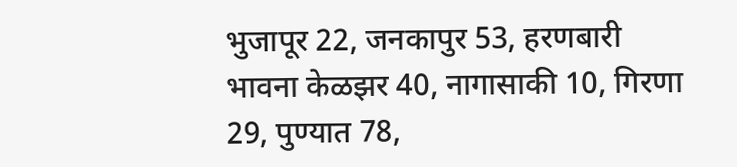भुजापूर 22, जनकापुर 53, हरणबारी भावना केळझर 40, नागासाकी 10, गिरणा 29, पुण्यात 78,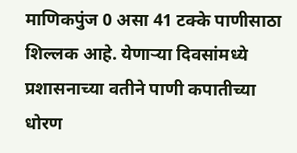माणिकपुंज 0 असा 41 टक्के पाणीसाठा शिल्लक आहे. येणाऱ्या दिवसांमध्ये प्रशासनाच्या वतीने पाणी कपातीच्या धोरण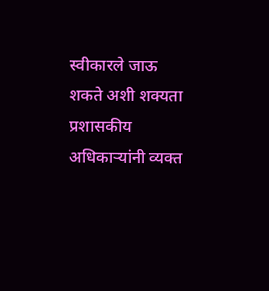स्वीकारले जाऊ शकते अशी शक्यता प्रशासकीय अधिकाऱ्यांनी व्यक्त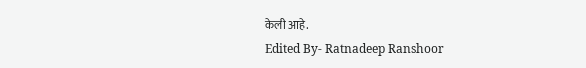केली आहे.
Edited By- Ratnadeep Ranshoor